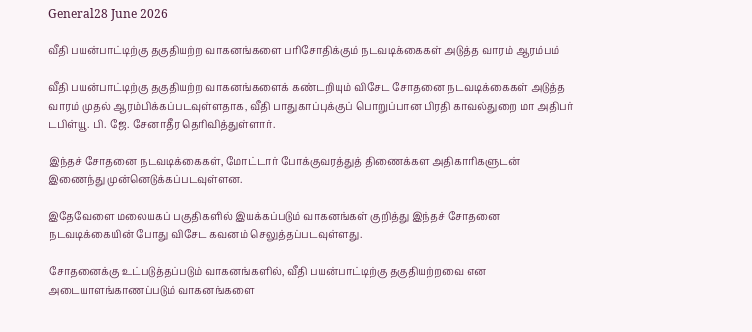General28 June 2026

வீதி பயன்பாட்டிற்கு தகுதியற்ற வாகனங்களை பரிசோதிக்கும் நடவடிக்கைகள் அடுத்த வாரம் ஆரம்பம்

வீதி பயன்பாட்டிற்கு தகுதியற்ற வாகனங்களைக் கண்டறியும் விசேட சோதனை நடவடிக்கைகள் அடுத்த வாரம் முதல் ஆரம்பிக்கப்படவுள்ளதாக, வீதி பாதுகாப்புக்குப் பொறுப்பான பிரதி காவல்துறை மா அதிபர் டபிள்யூ. பி. ஜே. சேனாதீர தெரிவித்துள்ளார்.

இந்தச் சோதனை நடவடிக்கைகள், மோட்டார் போக்குவரத்துத் திணைக்கள அதிகாரிகளுடன் இணைந்து முன்னெடுக்கப்படவுள்ளன.

இதேவேளை மலையகப் பகுதிகளில் இயக்கப்படும் வாகனங்கள் குறித்து இந்தச் சோதனை நடவடிக்கையின் போது விசேட கவனம் செலுத்தப்படவுள்ளது.

சோதனைக்கு உட்படுத்தப்படும் வாகனங்களில், வீதி பயன்பாட்டிற்கு தகுதியற்றவை என அடையாளங்காணப்படும் வாகனங்களை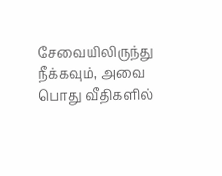சேவையிலிருந்து நீக்கவும், அவை பொது வீதிகளில்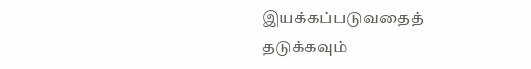இயக்கப்படுவதைத் தடுக்கவும்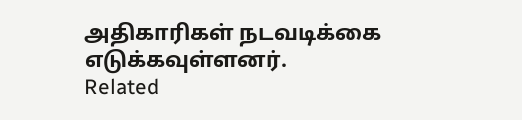அதிகாரிகள் நடவடிக்கை எடுக்கவுள்ளனர்.
Related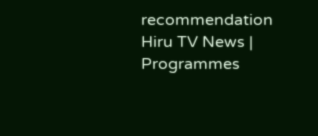recommendation
Hiru TV News | Programmes